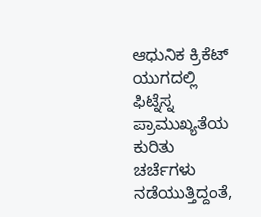ಆಧುನಿಕ ಕ್ರಿಕೆಟ್ ಯುಗದಲ್ಲಿ ಫಿಟ್ನೆಸ್ನ ಪ್ರಾಮುಖ್ಯತೆಯ ಕುರಿತು ಚರ್ಚೆಗಳು ನಡೆಯುತ್ತಿದ್ದಂತೆ,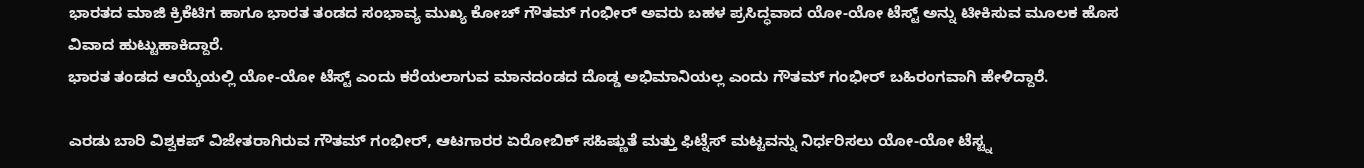ಭಾರತದ ಮಾಜಿ ಕ್ರಿಕೆಟಿಗ ಹಾಗೂ ಭಾರತ ತಂಡದ ಸಂಭಾವ್ಯ ಮುಖ್ಯ ಕೋಚ್ ಗೌತಮ್ ಗಂಭೀರ್ ಅವರು ಬಹಳ ಪ್ರಸಿದ್ಧವಾದ ಯೋ-ಯೋ ಟೆಸ್ಟ್ ಅನ್ನು ಟೀಕಿಸುವ ಮೂಲಕ ಹೊಸ ವಿವಾದ ಹುಟ್ಟುಹಾಕಿದ್ದಾರೆ.
ಭಾರತ ತಂಡದ ಆಯ್ಕೆಯಲ್ಲಿ ಯೋ-ಯೋ ಟೆಸ್ಟ್ ಎಂದು ಕರೆಯಲಾಗುವ ಮಾನದಂಡದ ದೊಡ್ಡ ಅಭಿಮಾನಿಯಲ್ಲ ಎಂದು ಗೌತಮ್ ಗಂಭೀರ್ ಬಹಿರಂಗವಾಗಿ ಹೇಳಿದ್ದಾರೆ.

ಎರಡು ಬಾರಿ ವಿಶ್ವಕಪ್ ವಿಜೇತರಾಗಿರುವ ಗೌತಮ್ ಗಂಭೀರ್, ಆಟಗಾರರ ಏರೋಬಿಕ್ ಸಹಿಷ್ಣುತೆ ಮತ್ತು ಫಿಟ್ನೆಸ್ ಮಟ್ಟವನ್ನು ನಿರ್ಧರಿಸಲು ಯೋ-ಯೋ ಟೆಸ್ಟ್ನ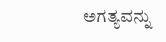ಅಗತ್ಯವನ್ನು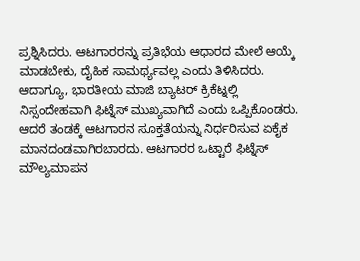ಪ್ರಶ್ನಿಸಿದರು. ಆಟಗಾರರನ್ನು ಪ್ರತಿಭೆಯ ಆಧಾರದ ಮೇಲೆ ಆಯ್ಕೆ ಮಾಡಬೇಕು, ದೈಹಿಕ ಸಾಮರ್ಥ್ಯವಲ್ಲ ಎಂದು ತಿಳಿಸಿದರು.
ಆದಾಗ್ಯೂ, ಭಾರತೀಯ ಮಾಜಿ ಬ್ಯಾಟರ್ ಕ್ರಿಕೆಟ್ನಲ್ಲಿ ನಿಸ್ಸಂದೇಹವಾಗಿ ಫಿಟ್ನೆಸ್ ಮುಖ್ಯವಾಗಿದೆ ಎಂದು ಒಪ್ಪಿಕೊಂಡರು. ಆದರೆ ತಂಡಕ್ಕೆ ಆಟಗಾರನ ಸೂಕ್ತತೆಯನ್ನು ನಿರ್ಧರಿಸುವ ಏಕೈಕ ಮಾನದಂಡವಾಗಿರಬಾರದು. ಆಟಗಾರರ ಒಟ್ಟಾರೆ ಫಿಟ್ನೆಸ್ ಮೌಲ್ಯಮಾಪನ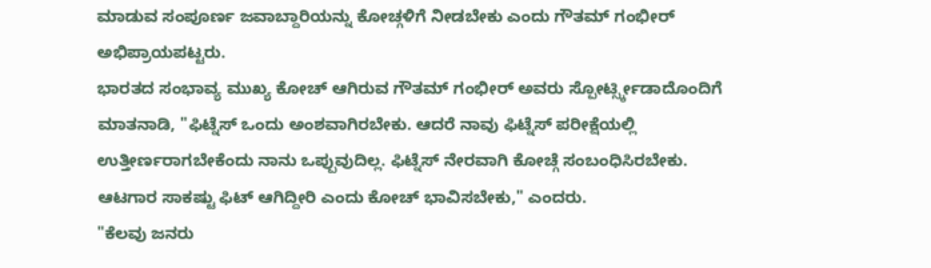ಮಾಡುವ ಸಂಪೂರ್ಣ ಜವಾಬ್ದಾರಿಯನ್ನು ಕೋಚ್ಗಳಿಗೆ ನೀಡಬೇಕು ಎಂದು ಗೌತಮ್ ಗಂಭೀರ್ ಅಭಿಪ್ರಾಯಪಟ್ಟರು.
ಭಾರತದ ಸಂಭಾವ್ಯ ಮುಖ್ಯ ಕೋಚ್ ಆಗಿರುವ ಗೌತಮ್ ಗಂಭೀರ್ ಅವರು ಸ್ಪೋರ್ಟ್ಸ್ಕೀಡಾದೊಂದಿಗೆ ಮಾತನಾಡಿ, "ಫಿಟ್ನೆಸ್ ಒಂದು ಅಂಶವಾಗಿರಬೇಕು. ಆದರೆ ನಾವು ಫಿಟ್ನೆಸ್ ಪರೀಕ್ಷೆಯಲ್ಲಿ ಉತ್ತೀರ್ಣರಾಗಬೇಕೆಂದು ನಾನು ಒಪ್ಪುವುದಿಲ್ಲ. ಫಿಟ್ನೆಸ್ ನೇರವಾಗಿ ಕೋಚ್ಗೆ ಸಂಬಂಧಿಸಿರಬೇಕು. ಆಟಗಾರ ಸಾಕಷ್ಟು ಫಿಟ್ ಆಗಿದ್ದೀರಿ ಎಂದು ಕೋಚ್ ಭಾವಿಸಬೇಕು," ಎಂದರು.
"ಕೆಲವು ಜನರು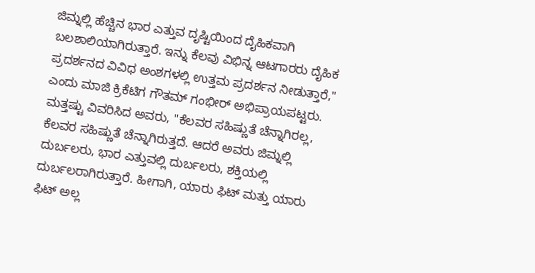ಜಿಮ್ನಲ್ಲಿ ಹೆಚ್ಚಿನ ಭಾರ ಎತ್ತುವ ದೃಷ್ಟಿಯಿಂದ ದೈಹಿಕವಾಗಿ ಬಲಶಾಲಿಯಾಗಿರುತ್ತಾರೆ. ಇನ್ನು ಕೆಲವು ವಿಭಿನ್ನ ಆಟಗಾರರು ದೈಹಿಕ ಪ್ರದರ್ಶನದ ವಿವಿಧ ಅಂಶಗಳಲ್ಲಿ ಉತ್ತಮ ಪ್ರದರ್ಶನ ನೀಡುತ್ತಾರೆ," ಎಂದು ಮಾಜಿ ಕ್ರಿಕೆಟಿಗ ಗೌತಮ್ ಗಂಭೀರ್ ಅಭಿಪ್ರಾಯಪಟ್ಟರು.
ಮತ್ತಷ್ಟು ವಿವರಿಸಿದ ಅವರು, "ಕೆಲವರ ಸಹಿಷ್ಣುತೆ ಚೆನ್ನಾಗಿರಲ್ಲ, ಕೆಲವರ ಸಹಿಷ್ಣುತೆ ಚೆನ್ನಾಗಿರುತ್ತದೆ. ಆದರೆ ಅವರು ಜಿಮ್ನಲ್ಲಿ ದುರ್ಬಲರು, ಭಾರ ಎತ್ತುವಲ್ಲಿ ದುರ್ಬಲರು, ಶಕ್ತಿಯಲ್ಲಿ ದುರ್ಬಲರಾಗಿರುತ್ತಾರೆ. ಹೀಗಾಗಿ, ಯಾರು ಫಿಟ್ ಮತ್ತು ಯಾರು ಫಿಟ್ ಅಲ್ಲ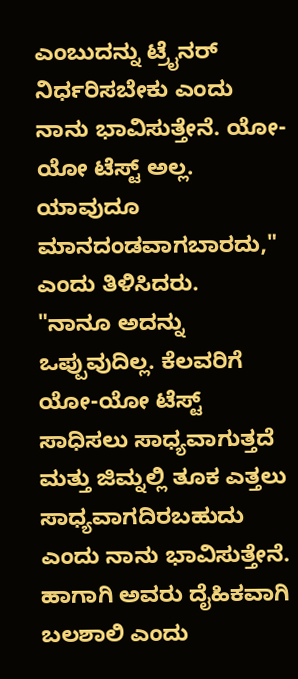ಎಂಬುದನ್ನು ಟ್ರೈನರ್ ನಿರ್ಧರಿಸಬೇಕು ಎಂದು ನಾನು ಭಾವಿಸುತ್ತೇನೆ. ಯೋ-ಯೋ ಟೆಸ್ಟ್ ಅಲ್ಲ. ಯಾವುದೂ ಮಾನದಂಡವಾಗಬಾರದು," ಎಂದು ತಿಳಿಸಿದರು.
"ನಾನೂ ಅದನ್ನು ಒಪ್ಪುವುದಿಲ್ಲ. ಕೆಲವರಿಗೆ ಯೋ-ಯೋ ಟೆಸ್ಟ್ ಸಾಧಿಸಲು ಸಾಧ್ಯವಾಗುತ್ತದೆ ಮತ್ತು ಜಿಮ್ನಲ್ಲಿ ತೂಕ ಎತ್ತಲು ಸಾಧ್ಯವಾಗದಿರಬಹುದು ಎಂದು ನಾನು ಭಾವಿಸುತ್ತೇನೆ. ಹಾಗಾಗಿ ಅವರು ದೈಹಿಕವಾಗಿ ಬಲಶಾಲಿ ಎಂದು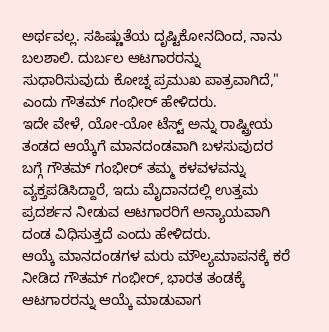ಅರ್ಥವಲ್ಲ. ಸಹಿಷ್ಣುತೆಯ ದೃಷ್ಟಿಕೋನದಿಂದ, ನಾನು ಬಲಶಾಲಿ. ದುರ್ಬಲ ಆಟಗಾರರನ್ನು ಸುಧಾರಿಸುವುದು ಕೋಚ್ನ ಪ್ರಮುಖ ಪಾತ್ರವಾಗಿದೆ," ಎಂದು ಗೌತಮ್ ಗಂಭೀರ್ ಹೇಳಿದರು.
ಇದೇ ವೇಳೆ, ಯೋ-ಯೋ ಟೆಸ್ಟ್ ಅನ್ನು ರಾಷ್ಟ್ರೀಯ ತಂಡದ ಆಯ್ಕೆಗೆ ಮಾನದಂಡವಾಗಿ ಬಳಸುವುದರ ಬಗ್ಗೆ ಗೌತಮ್ ಗಂಭೀರ್ ತಮ್ಮ ಕಳವಳವನ್ನು ವ್ಯಕ್ತಪಡಿಸಿದ್ದಾರೆ, ಇದು ಮೈದಾನದಲ್ಲಿ ಉತ್ತಮ ಪ್ರದರ್ಶನ ನೀಡುವ ಆಟಗಾರರಿಗೆ ಅನ್ಯಾಯವಾಗಿ ದಂಡ ವಿಧಿಸುತ್ತದೆ ಎಂದು ಹೇಳಿದರು.
ಆಯ್ಕೆ ಮಾನದಂಡಗಳ ಮರು ಮೌಲ್ಯಮಾಪನಕ್ಕೆ ಕರೆ ನೀಡಿದ ಗೌತಮ್ ಗಂಭೀರ್, ಭಾರತ ತಂಡಕ್ಕೆ ಆಟಗಾರರನ್ನು ಆಯ್ಕೆ ಮಾಡುವಾಗ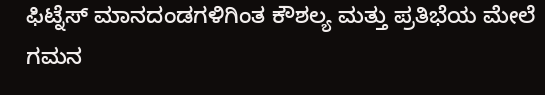ಫಿಟ್ನೆಸ್ ಮಾನದಂಡಗಳಿಗಿಂತ ಕೌಶಲ್ಯ ಮತ್ತು ಪ್ರತಿಭೆಯ ಮೇಲೆ ಗಮನ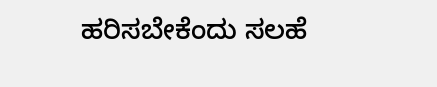ಹರಿಸಬೇಕೆಂದು ಸಲಹೆ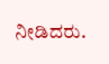ನೀಡಿದರು.